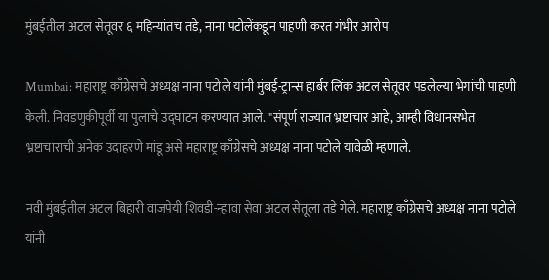मुंबईतील अटल सेतूवर ६ महिन्यांतच तडे, नाना पटोलेंकडून पाहणी करत गंभीर आरोप

Mumbai: महाराष्ट्र काँग्रेसचे अध्यक्ष नाना पटोले यांनी मुंबई-ट्रान्स हार्बर लिंक अटल सेतूवर पडलेल्या भेगांची पाहणी केली. निवडणुकीपूर्वी या पुलाचे उद्घाटन करण्यात आले. "संपूर्ण राज्यात भ्रष्टाचार आहे, आम्ही विधानसभेत भ्रष्टाचाराची अनेक उदाहरणे मांडू असे महाराष्ट्र काँग्रेसचे अध्यक्ष नाना पटोले यावेळी म्हणाले.

नवी मुंबईतील अटल बिहारी वाजपेयी शिवडी-न्हावा सेवा अटल सेतूला तडे गेले. महाराष्ट्र काँग्रेसचे अध्यक्ष नाना पटोले यांनी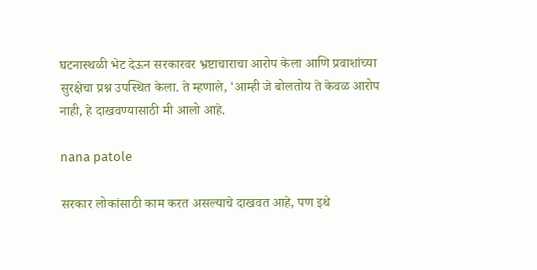घटनास्थळी भेट देऊन सरकारवर भ्रष्टाचाराचा आरोप केला आणि प्रवाशांच्या सुरक्षेचा प्रश्न उपस्थित केला. ते म्हणाले, 'आम्ही जे बोलतोय ते केवळ आरोप नाही, हे दाखवण्यासाठी मी आलो आहे.

nana patole

सरकार लोकांसाठी काम करत असल्याचे दाखवत आहे, पण इथे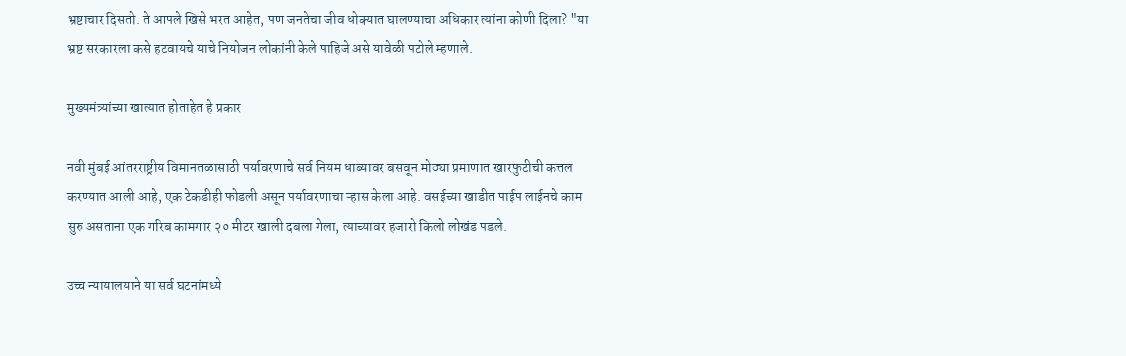भ्रष्टाचार दिसतो. ते आपले खिसे भरत आहेत, पण जनतेचा जीव धोक्यात घालण्याचा अधिकार त्यांना कोणी दिला? "या भ्रष्ट सरकारला कसे हटवायचे याचे नियोजन लोकांनी केले पाहिजे असे यावेळी पटोले म्हणाले.

मुख्यमंत्र्यांच्या खात्यात होताहेत हे प्रकार

नवी मुंबई आंतरराष्ट्रीय विमानतळासाठी पर्यावरणाचे सर्व नियम धाब्यावर बसवून मोठ्या प्रमाणात खारफुटीची कत्तल करण्यात आली आहे, एक टेकडीही फोडली असून पर्यावरणाचा ऱ्हास केला आहे. वसईच्या खाडीत पाईप लाईनचे काम सुरु असताना एक गरिब कामगार २० मीटर खाली दबला गेला, त्याच्यावर हजारो किलो लोखंड पडले.

उच्च न्यायालयाने या सर्व घटनांमध्ये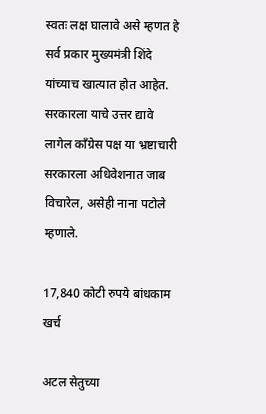स्वतः लक्ष घालावे असे म्हणत हे सर्व प्रकार मुख्यमंत्री शिंदे यांच्याच खात्यात होत आहेत. सरकारला याचे उत्तर द्यावे लागेल काँग्रेस पक्ष या भ्रष्टाचारी सरकारला अधिवेशनात जाब विचारेल, असेही नाना पटोले म्हणाले.

17,840 कोटी रुपये बांधकाम खर्च

अटल सेतुच्या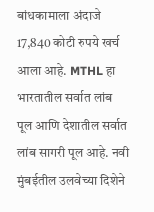बांधकामाला अंदाजे 17,840 कोटी रुपये खर्च आला आहे. MTHL हा भारतातील सर्वात लांब पूल आणि देशातील सर्वात लांब सागरी पूल आहे. नवी मुंबईतील उलवेच्या दिशेने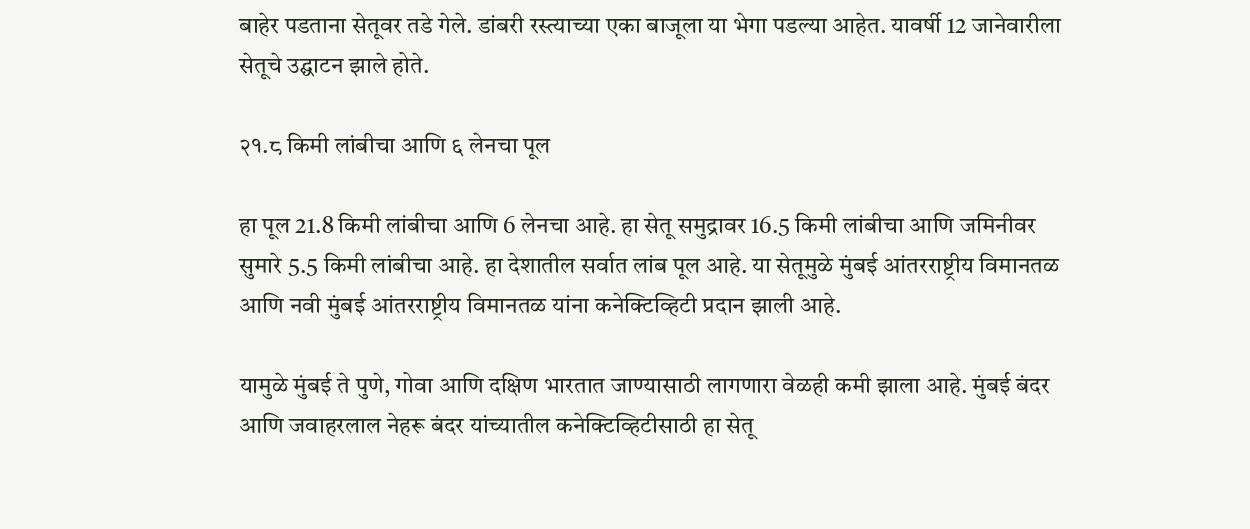बाहेर पडताना सेतूवर तडे गेले. डांबरी रस्त्याच्या एका बाजूला या भेगा पडल्या आहेत. यावर्षी 12 जानेवारीला सेतूचे उद्घाटन झाले होते.

२१.८ किमी लांबीचा आणि ६ लेनचा पूल

हा पूल 21.8 किमी लांबीचा आणि 6 लेनचा आहे. हा सेतू समुद्रावर 16.5 किमी लांबीचा आणि जमिनीवर सुमारे 5.5 किमी लांबीचा आहे. हा देशातील सर्वात लांब पूल आहे. या सेतूमुळे मुंबई आंतरराष्ट्रीय विमानतळ आणि नवी मुंबई आंतरराष्ट्रीय विमानतळ यांना कनेक्टिव्हिटी प्रदान झाली आहे.

यामुळे मुंबई ते पुणे, गोवा आणि दक्षिण भारतात जाण्यासाठी लागणारा वेळही कमी झाला आहे. मुंबई बंदर आणि जवाहरलाल नेहरू बंदर यांच्यातील कनेक्टिव्हिटीसाठी हा सेतू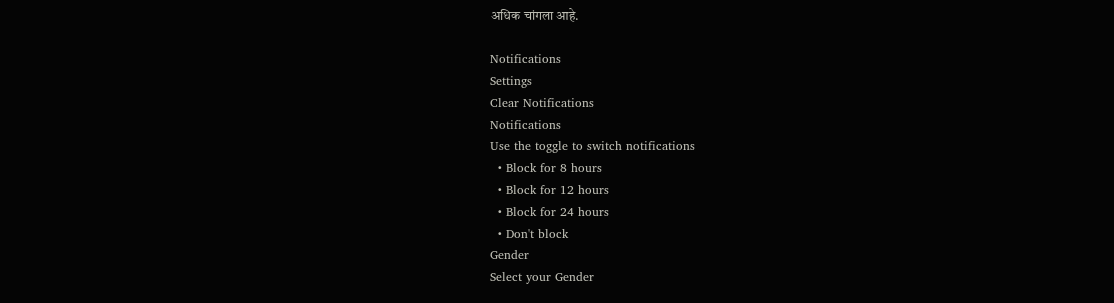अधिक चांगला आहे.

Notifications
Settings
Clear Notifications
Notifications
Use the toggle to switch notifications
  • Block for 8 hours
  • Block for 12 hours
  • Block for 24 hours
  • Don't block
Gender
Select your Gender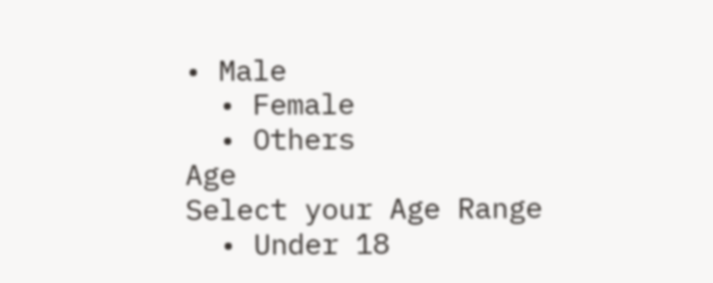• Male
  • Female
  • Others
Age
Select your Age Range
  • Under 18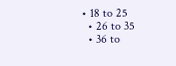• 18 to 25
  • 26 to 35
  • 36 to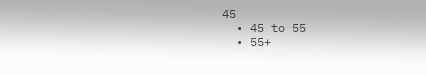45
  • 45 to 55
  • 55+